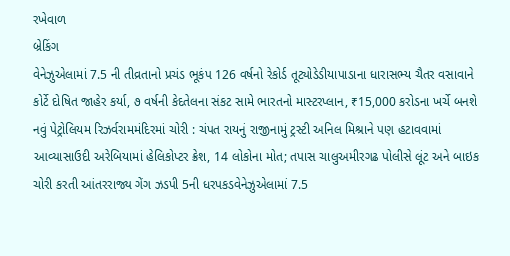રખેવાળ
બ્રેકિંગ
વેનેઝુએલામાં 7.5 ની તીવ્રતાનો પ્રચંડ ભૂકંપ 126 વર્ષનો રેકોર્ડ તૂટ્યોડેડીયાપાડાના ધારાસભ્ય ચૈતર વસાવાને કોર્ટે દોષિત જાહેર કર્યા, ૭ વર્ષની કેદતેલના સંકટ સામે ભારતનો માસ્ટરપ્લાન, ₹15,000 કરોડના ખર્ચે બનશે નવું પેટ્રોલિયમ રિઝર્વરામમંદિરમાં ચોરી : ચંપત રાયનું રાજીનામું ટ્રસ્ટી અનિલ મિશ્રાને પણ હટાવવામાં આવ્યાસાઉદી અરેબિયામાં હેલિકોપ્ટર ક્રેશ, 14 લોકોના મોત; તપાસ ચાલુઅમીરગઢ પોલીસે લૂંટ અને બાઇક ચોરી કરતી આંતરરાજ્ય ગેંગ ઝડપી 5ની ધરપકડવેનેઝુએલામાં 7.5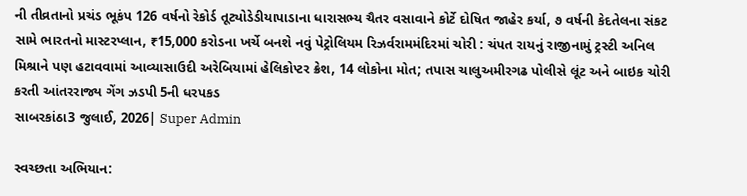ની તીવ્રતાનો પ્રચંડ ભૂકંપ 126 વર્ષનો રેકોર્ડ તૂટ્યોડેડીયાપાડાના ધારાસભ્ય ચૈતર વસાવાને કોર્ટે દોષિત જાહેર કર્યા, ૭ વર્ષની કેદતેલના સંકટ સામે ભારતનો માસ્ટરપ્લાન, ₹15,000 કરોડના ખર્ચે બનશે નવું પેટ્રોલિયમ રિઝર્વરામમંદિરમાં ચોરી : ચંપત રાયનું રાજીનામું ટ્રસ્ટી અનિલ મિશ્રાને પણ હટાવવામાં આવ્યાસાઉદી અરેબિયામાં હેલિકોપ્ટર ક્રેશ, 14 લોકોના મોત; તપાસ ચાલુઅમીરગઢ પોલીસે લૂંટ અને બાઇક ચોરી કરતી આંતરરાજ્ય ગેંગ ઝડપી 5ની ધરપકડ
સાબરકાંઠા3 જુલાઈ, 2026| Super Admin

સ્વચ્છતા અભિયાન: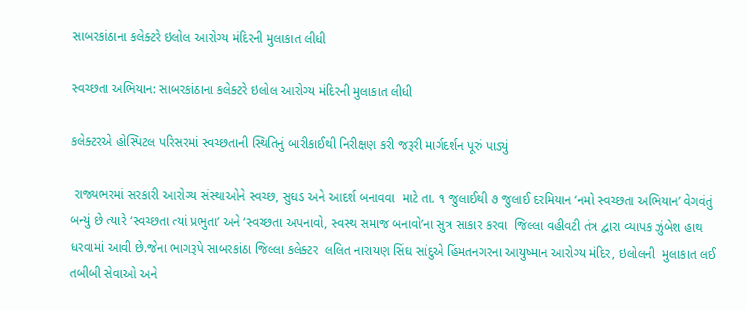સાબરકાંઠાના કલેક્ટરે ઇલોલ આરોગ્ય મંદિરની મુલાકાત લીધી

સ્વચ્છતા અભિયાન: સાબરકાંઠાના કલેક્ટરે ઇલોલ આરોગ્ય મંદિરની મુલાકાત લીધી

કલેક્ટરએ હોસ્પિટલ પરિસરમાં સ્વચ્છતાની સ્થિતિનું બારીકાઈથી નિરીક્ષણ કરી જરૂરી માર્ગદર્શન પૂરું પાડ્યું

 રાજ્યભરમાં સરકારી આરોગ્ય સંસ્થાઓને સ્વચ્છ, સુઘડ અને આદર્શ બનાવવા  માટે તા. ૧ જુલાઈથી ૭ જુલાઈ દરમિયાન ‘નમો સ્વચ્છતા અભિયાન’ વેગવંતું બન્યું છે ત્યારે ‘સ્વચ્છતા ત્યાં પ્રભુતા’ અને ‘સ્વચ્છતા અપનાવો, સ્વસ્થ સમાજ બનાવો’ના સુત્ર સાકાર કરવા  જિલ્લા વહીવટી તંત્ર દ્વારા વ્યાપક ઝુંબેશ હાથ ધરવામાં આવી છે.જેના ભાગરૂપે સાબરકાંઠા જિલ્લા કલેક્ટર  લલિત નારાયણ સિંઘ સાંદુએ હિંમતનગરના આયુષ્માન આરોગ્ય મંદિર, ઇલોલની  મુલાકાત લઈ તબીબી સેવાઓ અને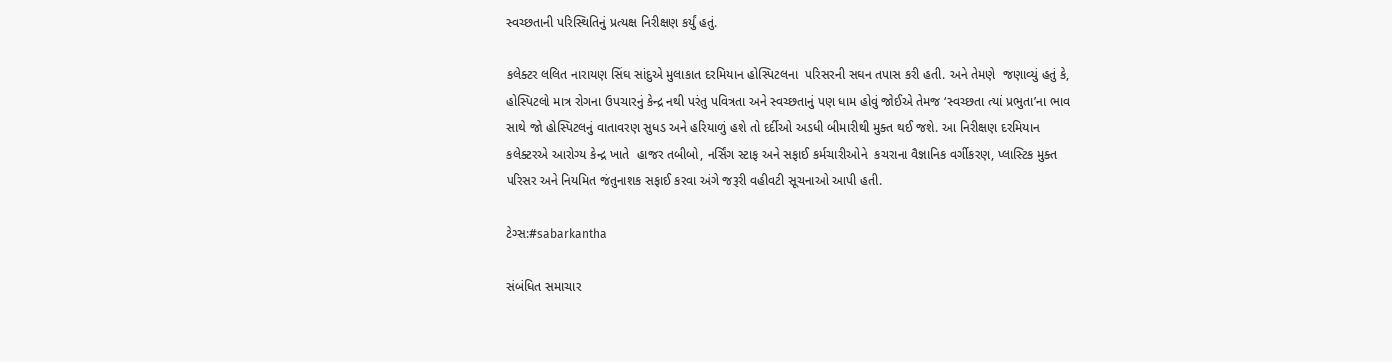સ્વચ્છતાની પરિસ્થિતિનું પ્રત્યક્ષ નિરીક્ષણ કર્યું હતું.

કલેક્ટર લલિત નારાયણ સિંઘ સાંદુએ મુલાકાત દરમિયાન હોસ્પિટલના  પરિસરની સઘન તપાસ કરી હતી. અને તેમણે  જણાવ્યું હતું કે, હોસ્પિટલો માત્ર રોગના ઉપચારનું કેન્દ્ર નથી પરંતુ પવિત્રતા અને સ્વચ્છતાનું પણ ધામ હોવું જોઈએ તેમજ ‘સ્વચ્છતા ત્યાં પ્રભુતા’ના ભાવ સાથે જો હોસ્પિટલનું વાતાવરણ સુધડ અને હરિયાળું હશે તો દર્દીઓ અડધી બીમારીથી મુક્ત થઈ જશે. આ નિરીક્ષણ દરમિયાન કલેક્ટરએ આરોગ્ય કેન્દ્ર ખાતે  હાજર તબીબો, નર્સિંગ સ્ટાફ અને સફાઈ કર્મચારીઓને  કચરાના વૈજ્ઞાનિક વર્ગીકરણ, પ્લાસ્ટિક મુક્ત પરિસર અને નિયમિત જંતુનાશક સફાઈ કરવા અંગે જરૂરી વહીવટી સૂચનાઓ આપી હતી.

ટેગ્સ:#sabarkantha

સંબંધિત સમાચાર